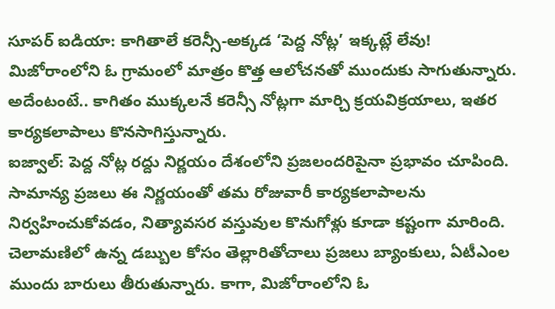సూపర్ ఐడియా: కాగితాలే కరెన్సీ-అక్కడ ‘పెద్ద నోట్ల’ ఇక్కట్లే లేవు!
మిజోరాంలోని ఓ గ్రామంలో మాత్రం కొత్త ఆలోచనతో ముందుకు సాగుతున్నారు. అదేంటంటే.. కాగితం ముక్కలనే కరెన్సీ నోట్లగా మార్చి క్రయవిక్రయాలు, ఇతర కార్యకలాపాలు కొనసాగిస్తున్నారు.
ఐజ్వాల్: పెద్ద నోట్ల రద్దు నిర్ణయం దేశంలోని ప్రజలందరిపైనా ప్రభావం చూపింది. సామాన్య ప్రజలు ఈ నిర్ణయంతో తమ రోజువారీ కార్యకలాపాలను నిర్వహించుకోవడం, నిత్యావసర వస్తువుల కొనుగోళ్లు కూడా కష్టంగా మారింది. చెలామణిలో ఉన్న డబ్బుల కోసం తెల్లారితోచాలు ప్రజలు బ్యాంకులు, ఏటీఎంల ముందు బారులు తీరుతున్నారు. కాగా, మిజోరాంలోని ఓ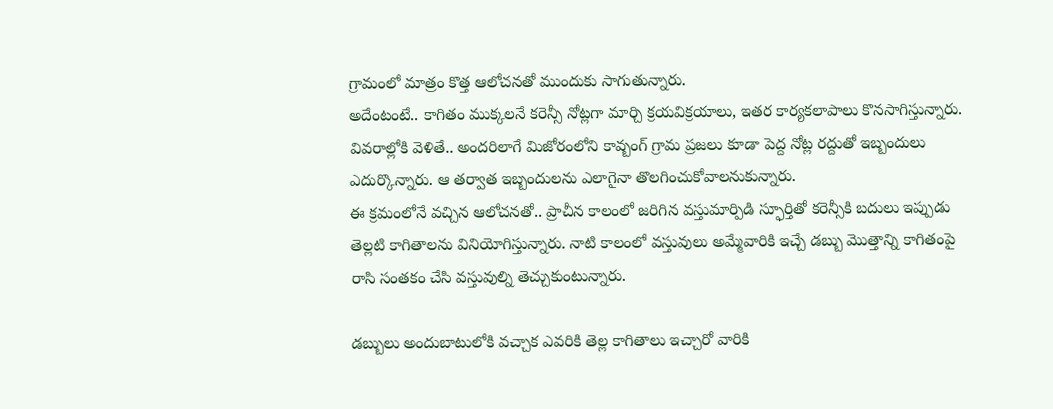గ్రామంలో మాత్రం కొత్త ఆలోచనతో ముందుకు సాగుతున్నారు.
అదేంటంటే.. కాగితం ముక్కలనే కరెన్సీ నోట్లగా మార్చి క్రయవిక్రయాలు, ఇతర కార్యకలాపాలు కొనసాగిస్తున్నారు. వివరాల్లోకి వెళితే.. అందరిలాగే మిజోరంలోని కావ్బంగ్ గ్రామ ప్రజలు కూడా పెద్ద నోట్ల రద్దుతో ఇబ్బందులు ఎదుర్కొన్నారు. ఆ తర్వాత ఇబ్బందులను ఎలాగైనా తొలగించుకోవాలనుకున్నారు.
ఈ క్రమంలోనే వచ్చిన ఆలోచనతో.. ప్రాచీన కాలంలో జరిగిన వస్తుమార్పిడి స్ఫూర్తితో కరెన్సీకి బదులు ఇప్పుడు తెల్లటి కాగితాలను వినియోగిస్తున్నారు. నాటి కాలంలో వస్తువులు అమ్మేవారికి ఇచ్చే డబ్బు మొత్తాన్ని కాగితంపై రాసి సంతకం చేసి వస్తువుల్ని తెచ్చుకుంటున్నారు.

డబ్బులు అందుబాటులోకి వచ్చాక ఎవరికి తెల్ల కాగితాలు ఇచ్చారో వారికి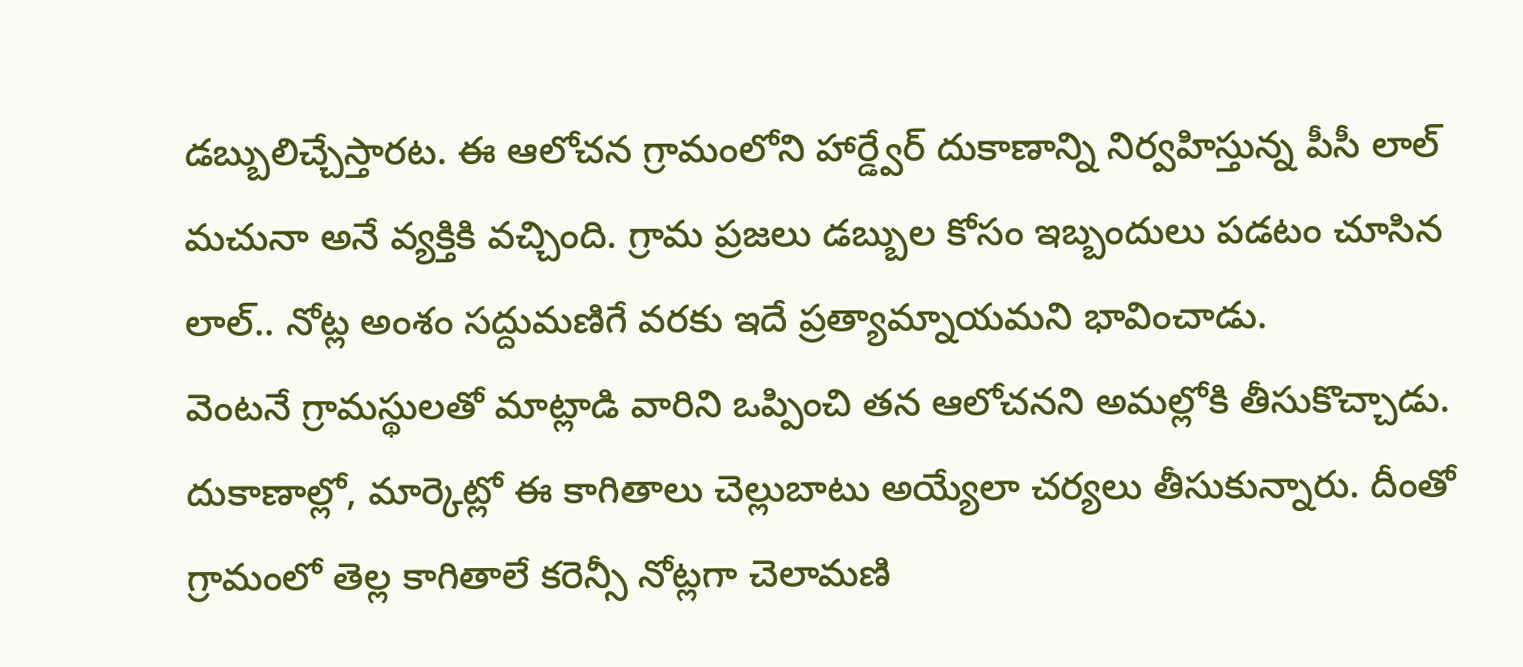డబ్బులిచ్చేస్తారట. ఈ ఆలోచన గ్రామంలోని హార్డ్వేర్ దుకాణాన్ని నిర్వహిస్తున్న పీసీ లాల్ మచునా అనే వ్యక్తికి వచ్చింది. గ్రామ ప్రజలు డబ్బుల కోసం ఇబ్బందులు పడటం చూసిన లాల్.. నోట్ల అంశం సద్దుమణిగే వరకు ఇదే ప్రత్యామ్నాయమని భావించాడు.
వెంటనే గ్రామస్థులతో మాట్లాడి వారిని ఒప్పించి తన ఆలోచనని అమల్లోకి తీసుకొచ్చాడు. దుకాణాల్లో, మార్కెట్లో ఈ కాగితాలు చెల్లుబాటు అయ్యేలా చర్యలు తీసుకున్నారు. దీంతో గ్రామంలో తెల్ల కాగితాలే కరెన్సీ నోట్లగా చెలామణి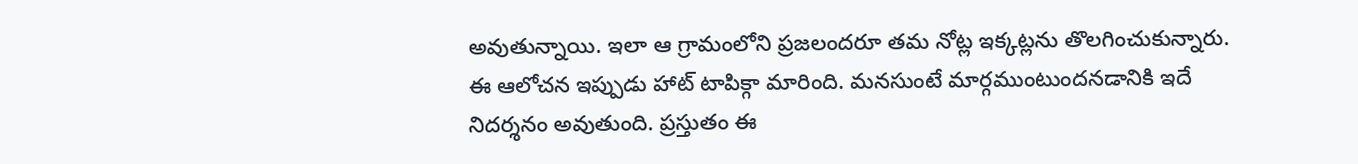అవుతున్నాయి. ఇలా ఆ గ్రామంలోని ప్రజలందరూ తమ నోట్ల ఇక్కట్లను తొలగించుకున్నారు. ఈ ఆలోచన ఇప్పుడు హాట్ టాపిక్గా మారింది. మనసుంటే మార్గముంటుందనడానికి ఇదే నిదర్శనం అవుతుంది. ప్రస్తుతం ఈ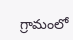గ్రామంలో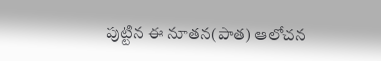పుట్టిన ఈ నూతన(పాత) ఆలోచన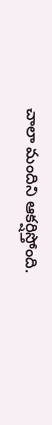చాలా మందిని ఆకర్షిస్తోంది.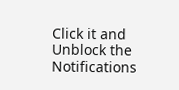Click it and Unblock the Notifications